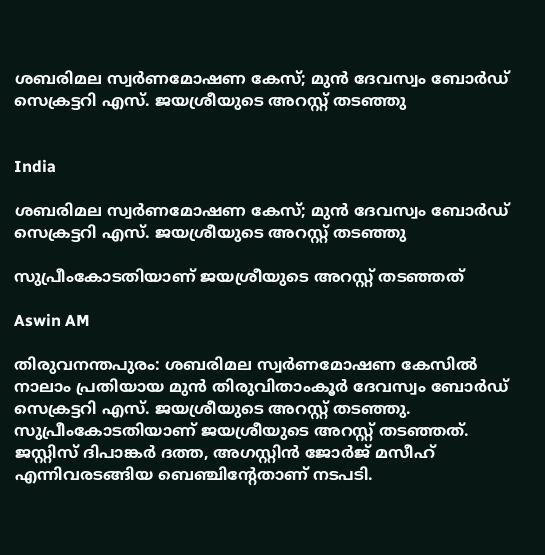ശബരിമല സ്വർണമോഷണ കേസ്; മുൻ ദേവസ്വം ബോർഡ് സെക്രട്ടറി എസ്. ജയശ്രീയുടെ അറസ്റ്റ് തടഞ്ഞു


India

ശബരിമല സ്വർണമോഷണ കേസ്; മുൻ ദേവസ്വം ബോർഡ് സെക്രട്ടറി എസ്. ജയശ്രീയുടെ അറസ്റ്റ് തടഞ്ഞു

സുപ്രീംകോടതിയാണ് ജയശ്രീയുടെ അറസ്റ്റ് തടഞ്ഞത്

Aswin AM

തിരുവനന്തപുരം: ശബരിമല സ്വർണമോഷണ കേസിൽ നാലാം പ്രതിയായ മുൻ തിരുവിതാംകൂർ ദേവസ്വം ബോർഡ് സെക്രട്ടറി എസ്. ജയശ്രീയുടെ അറസ്റ്റ് തടഞ്ഞു. സുപ്രീംകോടതിയാണ് ജയശ്രീയുടെ അറസ്റ്റ് തടഞ്ഞത്. ജസ്റ്റിസ് ദിപാങ്കർ ദത്ത, അഗസ്റ്റിൻ ജോർജ് മസീഹ് എന്നിവരടങ്ങിയ ബെഞ്ചിന്‍റേതാണ് നടപടി.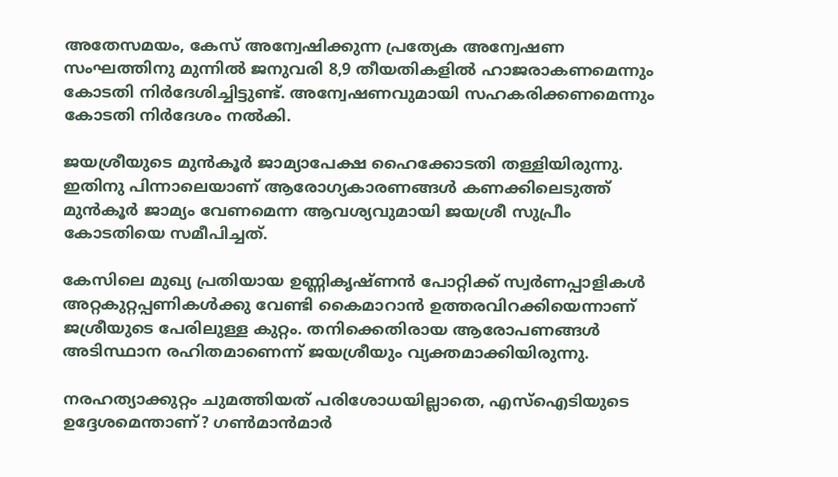അതേസമയം, കേസ് അന്വേഷിക്കുന്ന പ്രത‍്യേക അന്വേഷണ സംഘത്തിനു മുന്നിൽ ജനുവരി 8,9 തീയതികളിൽ ഹാജരാകണമെന്നും കോടതി നിർദേശിച്ചിട്ടുണ്ട്. അന്വേഷണവുമായി സഹകരിക്കണമെന്നും കോടതി നിർദേശം നൽകി.

ജയശ്രീയുടെ മുൻകൂർ ജാമ്യാപേക്ഷ ഹൈക്കോടതി തള്ളിയിരുന്നു. ഇതിനു പിന്നാലെയാണ് ആരോഗ്യകാരണങ്ങൾ കണക്കിലെടുത്ത് മുൻകൂർ ജാമ്യം വേണമെന്ന ആവശ്യവുമായി ജയശ്രീ സുപ്രീം കോടതിയെ സമീപിച്ചത്.

കേസിലെ മുഖ‍്യ പ്രതിയായ ഉണ്ണികൃഷ്ണൻ പോറ്റിക്ക് സ്വർണപ്പാളികൾ അറ്റകുറ്റപ്പണികൾക്കു വേണ്ടി കൈമാറാൻ ഉത്തരവിറക്കിയെന്നാണ് ജശ്രീയുടെ പേരിലുള്ള കുറ്റം. തനിക്കെതിരായ ആരോപണങ്ങൾ അടിസ്ഥാന രഹിതമാണെന്ന് ജയശ്രീയും വ‍്യക്തമാക്കിയിരുന്നു.

നരഹത്യാക്കുറ്റം ചുമത്തിയത് പരിശോധയില്ലാതെ, എസ്‌ഐടിയുടെ ഉദ്ദേശമെന്താണ്? ഗൺമാൻമാർ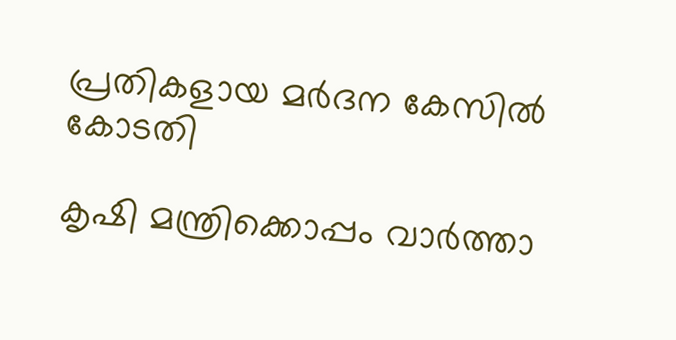പ്രതികളായ മർദന കേസിൽ കോടതി

കൃഷി മന്ത്രിക്കൊപ്പം വാർത്താ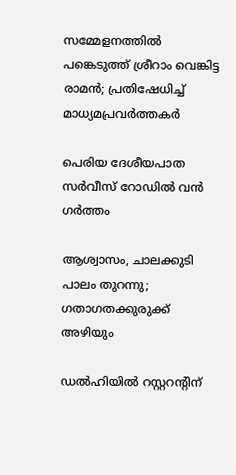സമ്മേളനത്തിൽ പങ്കെടുത്ത് ശ്രീറാം വെങ്കിട്ട രാമൻ; പ്രതിഷേധിച്ച് മാധ‍്യമപ്രവർത്തകർ

പെരിയ ദേശീയപാത സർവീസ് റോഡിൽ വൻ ഗർത്തം

ആശ്വാസം, ചാലക്കുടി പാലം തുറന്നു; ഗതാഗതക്കുരുക്ക് അഴിയും

ഡൽഹിയിൽ റസ്റ്ററന്‍റിന്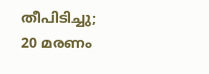തീപിടിച്ചു; 20 മരണം